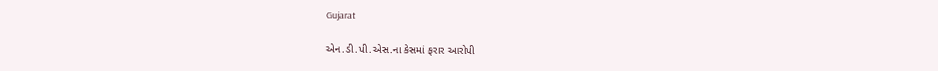Gujarat

એન.ડી.પી.એસ.ના કેસમાં ફરાર આરોપી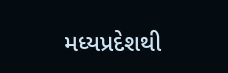મધ્યપ્રદેશથી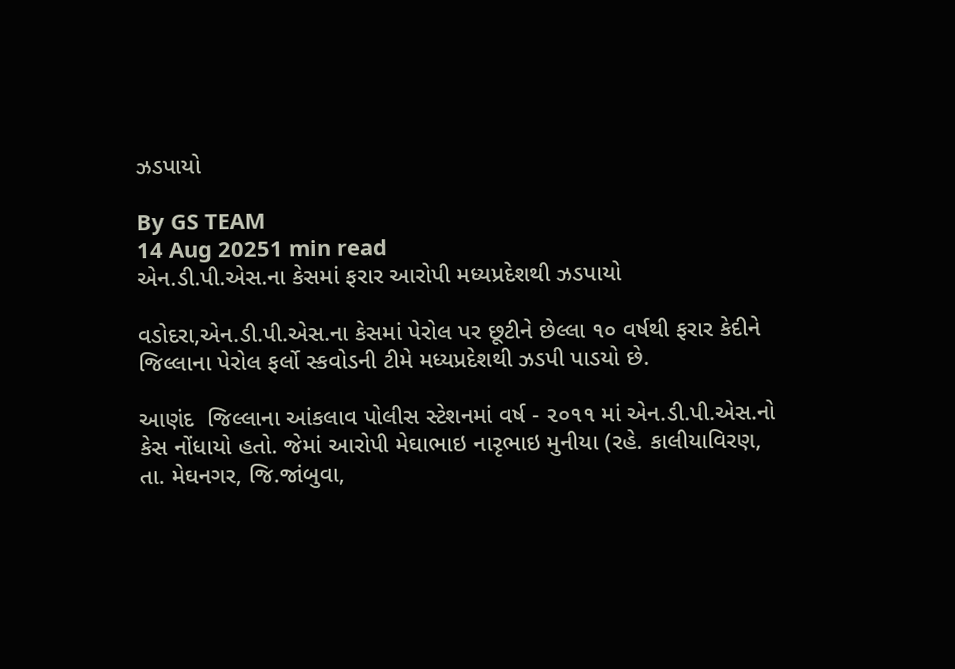ઝડપાયો

By GS TEAM
14 Aug 20251 min read
એન.ડી.પી.એસ.ના કેસમાં ફરાર આરોપી મધ્યપ્રદેશથી ઝડપાયો

વડોદરા,એન.ડી.પી.એસ.ના કેસમાં પેરોલ પર છૂટીને છેલ્લા ૧૦ વર્ષથી ફરાર કેદીને જિલ્લાના પેરોલ ફર્લો સ્કવોડની ટીમે મધ્યપ્રદેશથી ઝડપી પાડયો છે.

આણંદ  જિલ્લાના આંકલાવ પોલીસ સ્ટેશનમાં વર્ષ - ૨૦૧૧ માં એન.ડી.પી.એસ.નો કેસ નોંધાયો હતો. જેમાં આરોપી મેઘાભાઇ નારૃભાઇ મુનીયા (રહે. કાલીયાવિરણ, તા. મેઘનગર, જિ.જાંબુવા,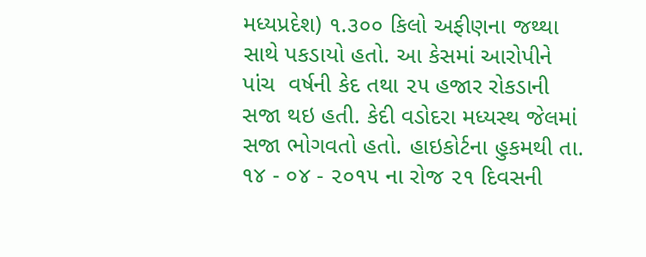મધ્યપ્રદેશ) ૧.૩૦૦ કિલો અફીણના જથ્થા સાથે પકડાયો હતો. આ કેસમાં આરોપીને પાંચ  વર્ષની કેદ તથા ૨૫ હજાર રોકડાની સજા થઇ હતી. કેદી વડોદરા મધ્યસ્થ જેલમાં સજા ભોગવતો હતો. હાઇકોર્ટના હુકમથી તા. ૧૪ - ૦૪ - ૨૦૧૫ ના રોજ ૨૧ દિવસની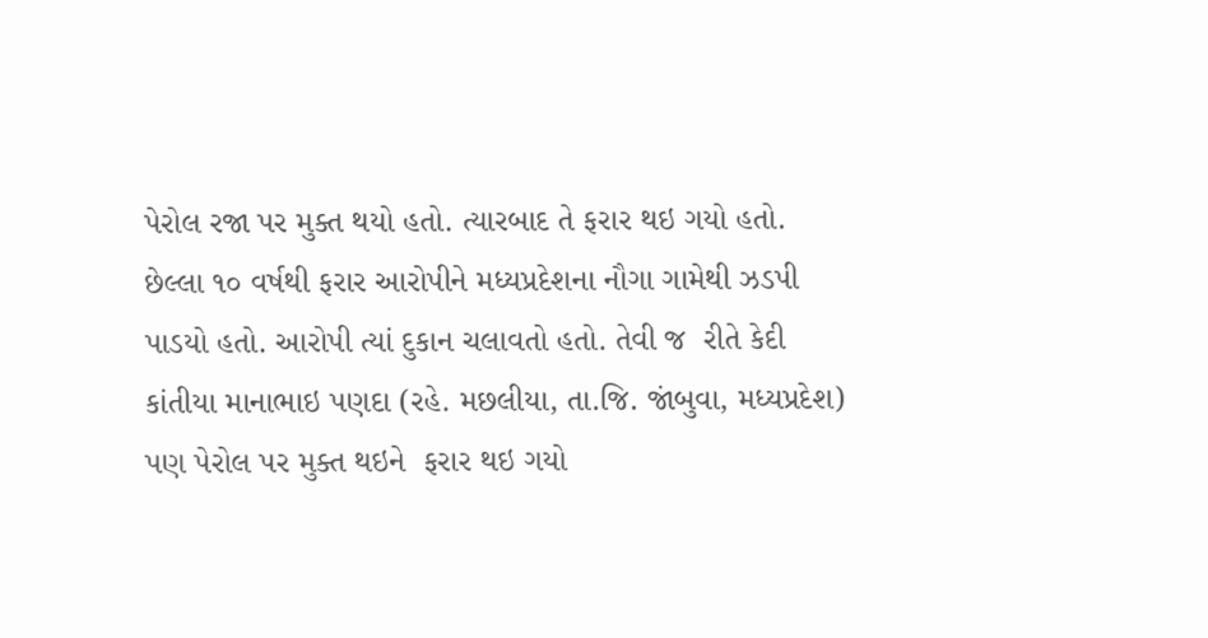પેરોલ રજા પર મુક્ત થયો હતો. ત્યારબાદ તે ફરાર થઇ ગયો હતો. છેલ્લા ૧૦ વર્ષથી ફરાર આરોપીને મધ્યપ્રદેશના નૌગા ગામેથી ઝડપી પાડયો હતો. આરોપી ત્યાં દુકાન ચલાવતો હતો. તેવી જ  રીતે કેદી કાંતીયા માનાભાઇ પણદા (રહે. મછલીયા, તા.જિ. જાંબુવા, મધ્યપ્રદેશ) પણ પેરોલ પર મુક્ત થઇને  ફરાર થઇ ગયો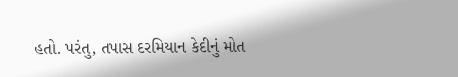હતો. પરંતુ, તપાસ દરમિયાન કેદીનું મોત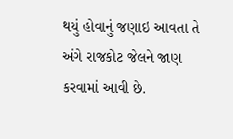થયું હોવાનું જણાઇ આવતા તે અંગે રાજકોટ જેલને જાણ કરવામાં આવી છે.